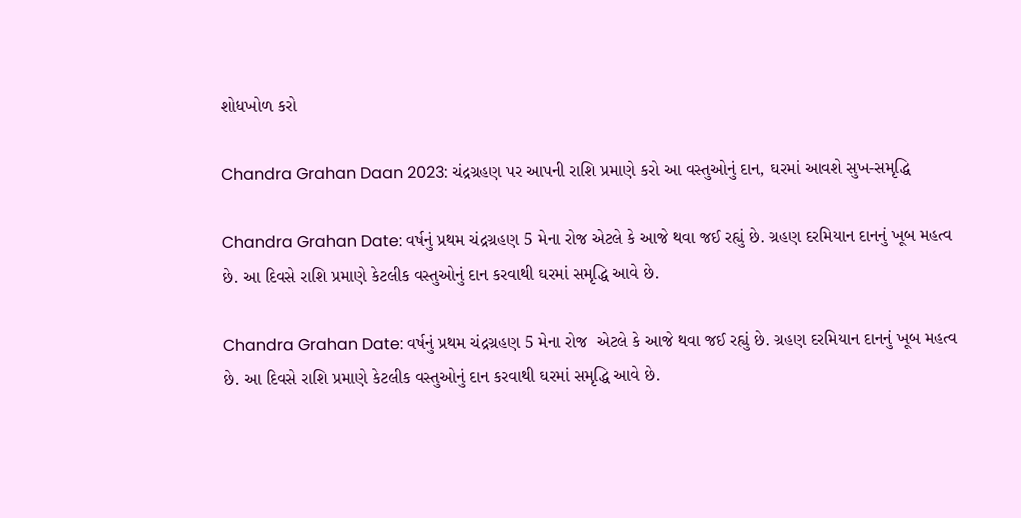શોધખોળ કરો

Chandra Grahan Daan 2023: ચંદ્રગ્રહણ પર આપની રાશિ પ્રમાણે કરો આ વસ્તુઓનું દાન, ઘરમાં આવશે સુખ-સમૃદ્ધિ

Chandra Grahan Date: વર્ષનું પ્રથમ ચંદ્રગ્રહણ 5 મેના રોજ એટલે કે આજે થવા જઈ રહ્યું છે. ગ્રહણ દરમિયાન દાનનું ખૂબ મહત્વ છે. આ દિવસે રાશિ પ્રમાણે કેટલીક વસ્તુઓનું દાન કરવાથી ઘરમાં સમૃદ્ધિ આવે છે.

Chandra Grahan Date: વર્ષનું પ્રથમ ચંદ્રગ્રહણ 5 મેના રોજ  એટલે કે આજે થવા જઈ રહ્યું છે. ગ્રહણ દરમિયાન દાનનું ખૂબ મહત્વ છે. આ દિવસે રાશિ પ્રમાણે કેટલીક વસ્તુઓનું દાન કરવાથી ઘરમાં સમૃદ્ધિ આવે છે.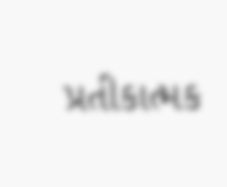પ્રતીકાત્મક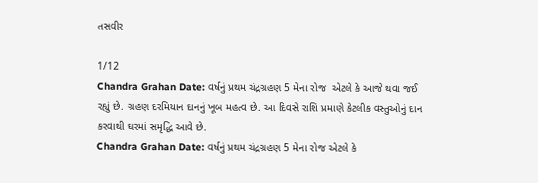તસવીર

1/12
Chandra Grahan Date: વર્ષનું પ્રથમ ચંદ્રગ્રહણ 5 મેના રોજ  એટલે કે આજે થવા જઈ રહ્યું છે. ગ્રહણ દરમિયાન દાનનું ખૂબ મહત્વ છે. આ દિવસે રાશિ પ્રમાણે કેટલીક વસ્તુઓનું દાન કરવાથી ઘરમાં સમૃદ્ધિ આવે છે.
Chandra Grahan Date: વર્ષનું પ્રથમ ચંદ્રગ્રહણ 5 મેના રોજ એટલે કે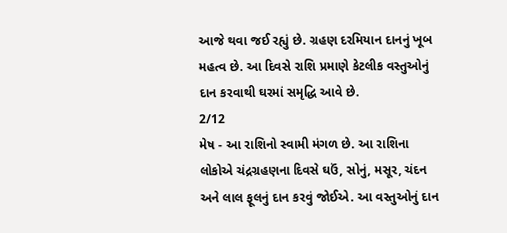આજે થવા જઈ રહ્યું છે. ગ્રહણ દરમિયાન દાનનું ખૂબ મહત્વ છે. આ દિવસે રાશિ પ્રમાણે કેટલીક વસ્તુઓનું દાન કરવાથી ઘરમાં સમૃદ્ધિ આવે છે.
2/12
મેષ - આ રાશિનો સ્વામી મંગળ છે. આ રાશિના લોકોએ ચંદ્રગ્રહણના દિવસે ઘઉં, સોનું, મસૂર, ચંદન અને લાલ ફૂલનું દાન કરવું જોઈએ. આ વસ્તુઓનું દાન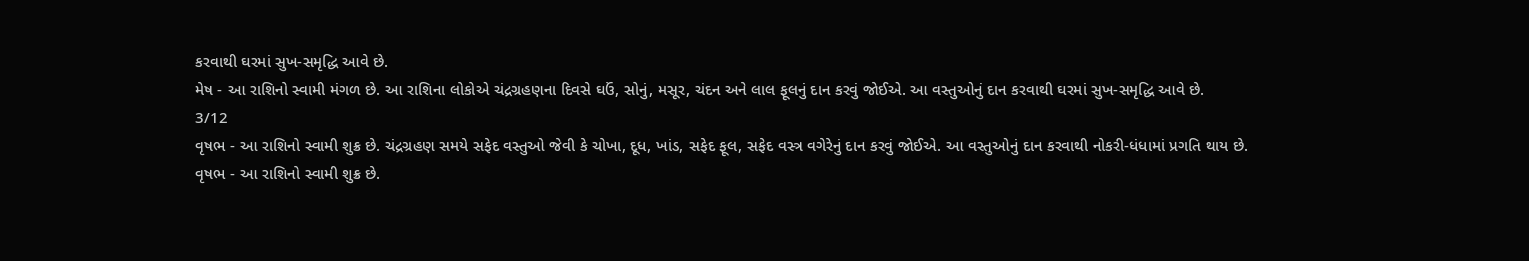કરવાથી ઘરમાં સુખ-સમૃદ્ધિ આવે છે.
મેષ - આ રાશિનો સ્વામી મંગળ છે. આ રાશિના લોકોએ ચંદ્રગ્રહણના દિવસે ઘઉં, સોનું, મસૂર, ચંદન અને લાલ ફૂલનું દાન કરવું જોઈએ. આ વસ્તુઓનું દાન કરવાથી ઘરમાં સુખ-સમૃદ્ધિ આવે છે.
3/12
વૃષભ - આ રાશિનો સ્વામી શુક્ર છે. ચંદ્રગ્રહણ સમયે સફેદ વસ્તુઓ જેવી કે ચોખા, દૂધ, ખાંડ, સફેદ ફૂલ, સફેદ વસ્ત્ર વગેરેનું દાન કરવું જોઈએ. આ વસ્તુઓનું દાન કરવાથી નોકરી-ધંધામાં પ્રગતિ થાય છે.
વૃષભ - આ રાશિનો સ્વામી શુક્ર છે.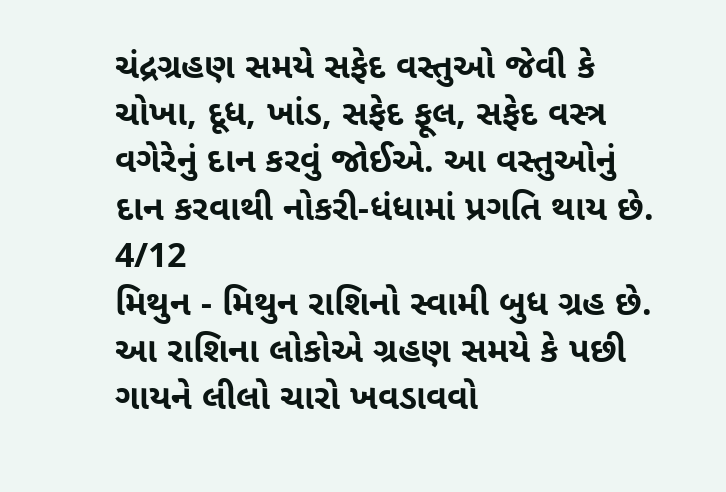ચંદ્રગ્રહણ સમયે સફેદ વસ્તુઓ જેવી કે ચોખા, દૂધ, ખાંડ, સફેદ ફૂલ, સફેદ વસ્ત્ર વગેરેનું દાન કરવું જોઈએ. આ વસ્તુઓનું દાન કરવાથી નોકરી-ધંધામાં પ્રગતિ થાય છે.
4/12
મિથુન - મિથુન રાશિનો સ્વામી બુધ ગ્રહ છે. આ રાશિના લોકોએ ગ્રહણ સમયે કે પછી ગાયને લીલો ચારો ખવડાવવો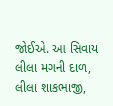જોઈએ. આ સિવાય લીલા મગની દાળ, લીલા શાકભાજી,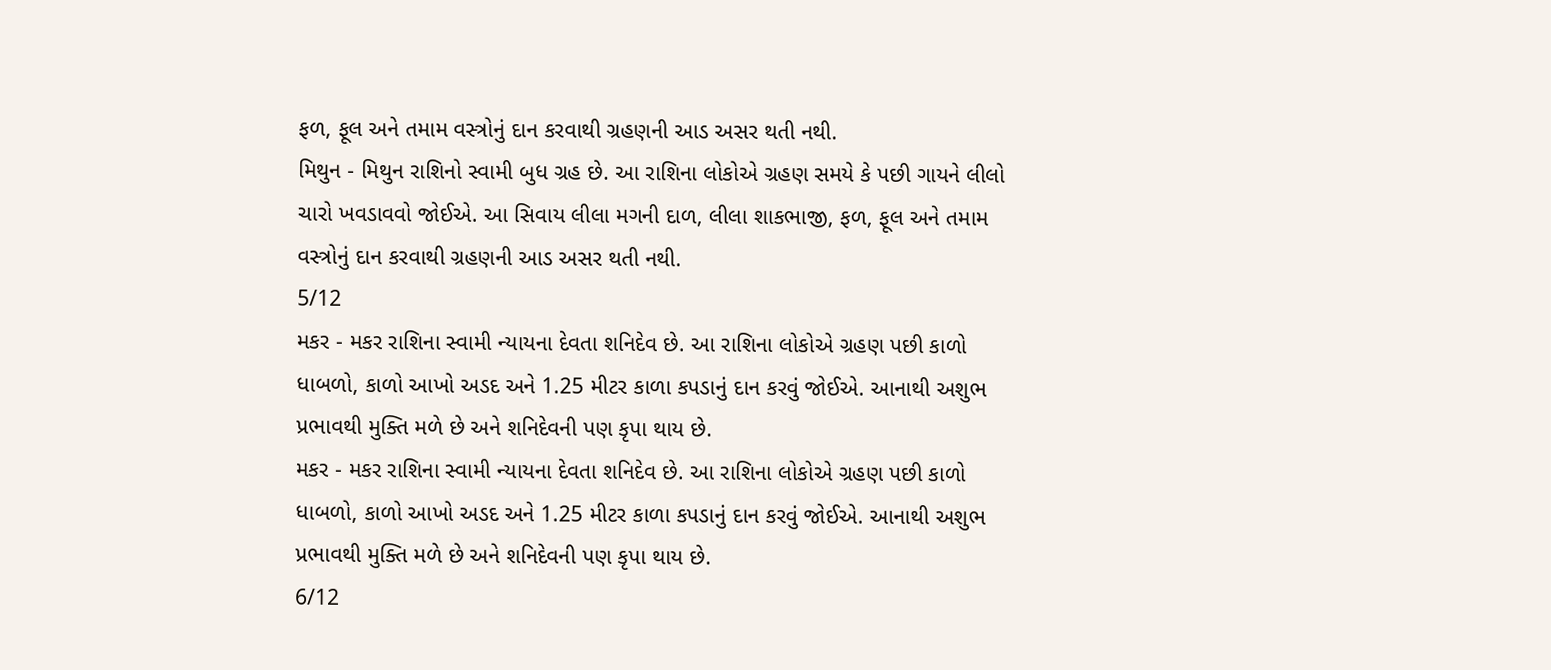ફળ, ફૂલ અને તમામ વસ્ત્રોનું દાન કરવાથી ગ્રહણની આડ અસર થતી નથી.
મિથુન - મિથુન રાશિનો સ્વામી બુધ ગ્રહ છે. આ રાશિના લોકોએ ગ્રહણ સમયે કે પછી ગાયને લીલો ચારો ખવડાવવો જોઈએ. આ સિવાય લીલા મગની દાળ, લીલા શાકભાજી, ફળ, ફૂલ અને તમામ વસ્ત્રોનું દાન કરવાથી ગ્રહણની આડ અસર થતી નથી.
5/12
મકર - મકર રાશિના સ્વામી ન્યાયના દેવતા શનિદેવ છે. આ રાશિના લોકોએ ગ્રહણ પછી કાળો ધાબળો, કાળો આખો અડદ અને 1.25 મીટર કાળા કપડાનું દાન કરવું જોઈએ. આનાથી અશુભ પ્રભાવથી મુક્તિ મળે છે અને શનિદેવની પણ કૃપા થાય છે.
મકર - મકર રાશિના સ્વામી ન્યાયના દેવતા શનિદેવ છે. આ રાશિના લોકોએ ગ્રહણ પછી કાળો ધાબળો, કાળો આખો અડદ અને 1.25 મીટર કાળા કપડાનું દાન કરવું જોઈએ. આનાથી અશુભ પ્રભાવથી મુક્તિ મળે છે અને શનિદેવની પણ કૃપા થાય છે.
6/12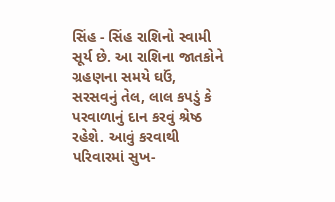સિંહ - સિંહ રાશિનો સ્વામી સૂર્ય છે. આ રાશિના જાતકોને ગ્રહણના સમયે ઘઉં, સરસવનું તેલ, લાલ કપડું કે પરવાળાનું દાન કરવું શ્રેષ્ઠ રહેશે. આવું કરવાથી પરિવારમાં સુખ-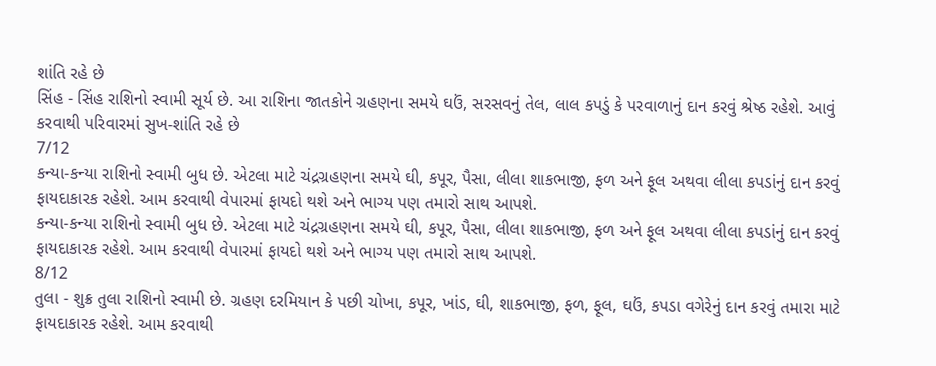શાંતિ રહે છે
સિંહ - સિંહ રાશિનો સ્વામી સૂર્ય છે. આ રાશિના જાતકોને ગ્રહણના સમયે ઘઉં, સરસવનું તેલ, લાલ કપડું કે પરવાળાનું દાન કરવું શ્રેષ્ઠ રહેશે. આવું કરવાથી પરિવારમાં સુખ-શાંતિ રહે છે
7/12
કન્યા-કન્યા રાશિનો સ્વામી બુધ છે. એટલા માટે ચંદ્રગ્રહણના સમયે ઘી, કપૂર, પૈસા, લીલા શાકભાજી, ફળ અને ફૂલ અથવા લીલા કપડાંનું દાન કરવું ફાયદાકારક રહેશે. આમ કરવાથી વેપારમાં ફાયદો થશે અને ભાગ્ય પણ તમારો સાથ આપશે.
કન્યા-કન્યા રાશિનો સ્વામી બુધ છે. એટલા માટે ચંદ્રગ્રહણના સમયે ઘી, કપૂર, પૈસા, લીલા શાકભાજી, ફળ અને ફૂલ અથવા લીલા કપડાંનું દાન કરવું ફાયદાકારક રહેશે. આમ કરવાથી વેપારમાં ફાયદો થશે અને ભાગ્ય પણ તમારો સાથ આપશે.
8/12
તુલા - શુક્ર તુલા રાશિનો સ્વામી છે. ગ્રહણ દરમિયાન કે પછી ચોખા, કપૂર, ખાંડ, ઘી, શાકભાજી, ફળ, ફૂલ, ઘઉં, કપડા વગેરેનું દાન કરવું તમારા માટે ફાયદાકારક રહેશે. આમ કરવાથી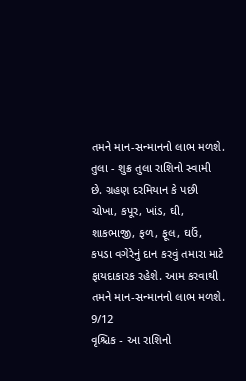તમને માન-સન્માનનો લાભ મળશે.
તુલા - શુક્ર તુલા રાશિનો સ્વામી છે. ગ્રહણ દરમિયાન કે પછી ચોખા, કપૂર, ખાંડ, ઘી, શાકભાજી, ફળ, ફૂલ, ઘઉં, કપડા વગેરેનું દાન કરવું તમારા માટે ફાયદાકારક રહેશે. આમ કરવાથી તમને માન-સન્માનનો લાભ મળશે.
9/12
વૃશ્ચિક - આ રાશિનો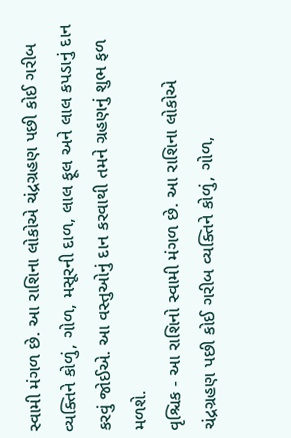સ્વામી મંગળ છે. આ રાશિના લોકોએ ચંદ્રગ્રહણ પછી કોઈ ગરીબ વ્યક્તિને કોળું, ગોળ, મસૂરની દાળ, લાલ ફૂલ અને લાલ કપડાનું દાન કરવું જોઈએ. આ વસ્તુઓનું દાન કરવાથી તમને ગ્રહણનું શુભ ફળ મળશે.
વૃશ્ચિક - આ રાશિનો સ્વામી મંગળ છે. આ રાશિના લોકોએ ચંદ્રગ્રહણ પછી કોઈ ગરીબ વ્યક્તિને કોળું, ગોળ,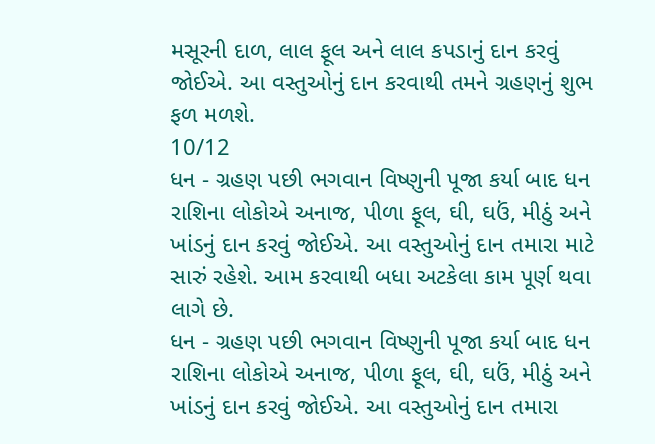મસૂરની દાળ, લાલ ફૂલ અને લાલ કપડાનું દાન કરવું જોઈએ. આ વસ્તુઓનું દાન કરવાથી તમને ગ્રહણનું શુભ ફળ મળશે.
10/12
ધન - ગ્રહણ પછી ભગવાન વિષ્ણુની પૂજા કર્યા બાદ ધન રાશિના લોકોએ અનાજ, પીળા ફૂલ, ઘી, ઘઉં, મીઠું અને ખાંડનું દાન કરવું જોઈએ. આ વસ્તુઓનું દાન તમારા માટે સારું રહેશે. આમ કરવાથી બધા અટકેલા કામ પૂર્ણ થવા લાગે છે.
ધન - ગ્રહણ પછી ભગવાન વિષ્ણુની પૂજા કર્યા બાદ ધન રાશિના લોકોએ અનાજ, પીળા ફૂલ, ઘી, ઘઉં, મીઠું અને ખાંડનું દાન કરવું જોઈએ. આ વસ્તુઓનું દાન તમારા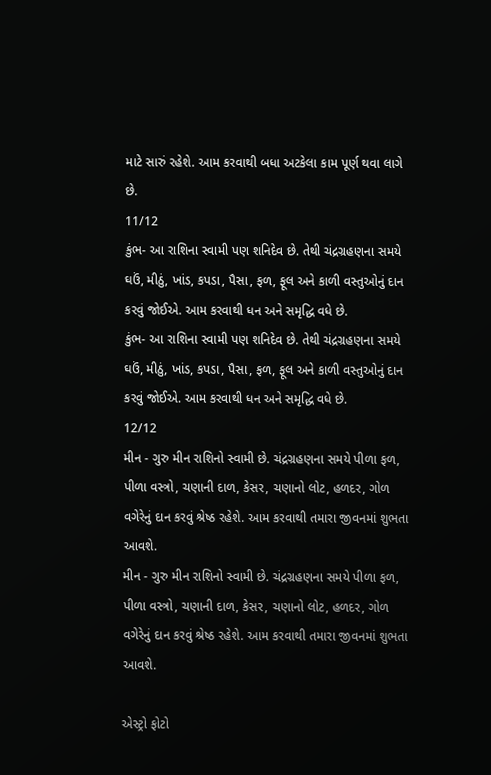માટે સારું રહેશે. આમ કરવાથી બધા અટકેલા કામ પૂર્ણ થવા લાગે છે.
11/12
કુંભ- આ રાશિના સ્વામી પણ શનિદેવ છે. તેથી ચંદ્રગ્રહણના સમયે ઘઉં, મીઠું, ખાંડ, કપડા, પૈસા, ફળ, ફૂલ અને કાળી વસ્તુઓનું દાન કરવું જોઈએ. આમ કરવાથી ધન અને સમૃદ્ધિ વધે છે.
કુંભ- આ રાશિના સ્વામી પણ શનિદેવ છે. તેથી ચંદ્રગ્રહણના સમયે ઘઉં, મીઠું, ખાંડ, કપડા, પૈસા, ફળ, ફૂલ અને કાળી વસ્તુઓનું દાન કરવું જોઈએ. આમ કરવાથી ધન અને સમૃદ્ધિ વધે છે.
12/12
મીન - ગુરુ મીન રાશિનો સ્વામી છે. ચંદ્રગ્રહણના સમયે પીળા ફળ, પીળા વસ્ત્રો, ચણાની દાળ, કેસર, ચણાનો લોટ, હળદર, ગોળ વગેરેનું દાન કરવું શ્રેષ્ઠ રહેશે. આમ કરવાથી તમારા જીવનમાં શુભતા આવશે.
મીન - ગુરુ મીન રાશિનો સ્વામી છે. ચંદ્રગ્રહણના સમયે પીળા ફળ, પીળા વસ્ત્રો, ચણાની દાળ, કેસર, ચણાનો લોટ, હળદર, ગોળ વગેરેનું દાન કરવું શ્રેષ્ઠ રહેશે. આમ કરવાથી તમારા જીવનમાં શુભતા આવશે.

એસ્ટ્રો ફોટો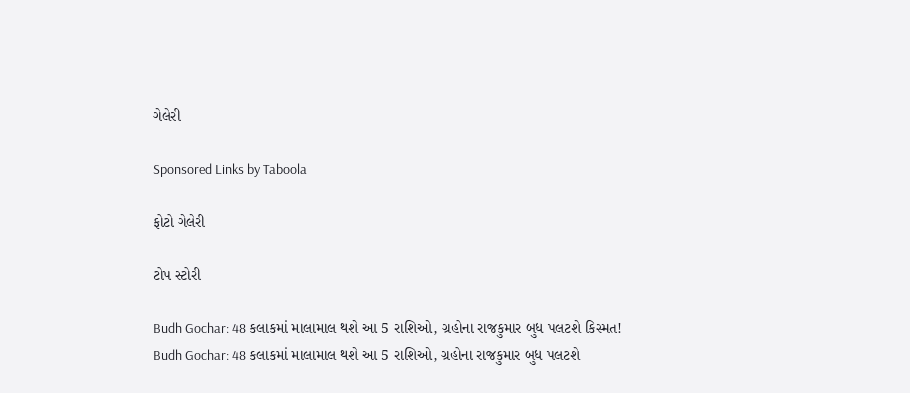ગેલેરી

Sponsored Links by Taboola

ફોટો ગેલેરી

ટોપ સ્ટોરી

Budh Gochar: 48 કલાકમાં માલામાલ થશે આ 5 રાશિઓ, ગ્રહોના રાજકુમાર બુધ પલટશે કિસ્મત!
Budh Gochar: 48 કલાકમાં માલામાલ થશે આ 5 રાશિઓ, ગ્રહોના રાજકુમાર બુધ પલટશે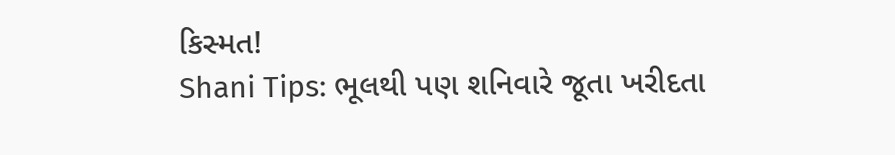કિસ્મત!
Shani Tips: ભૂલથી પણ શનિવારે જૂતા ખરીદતા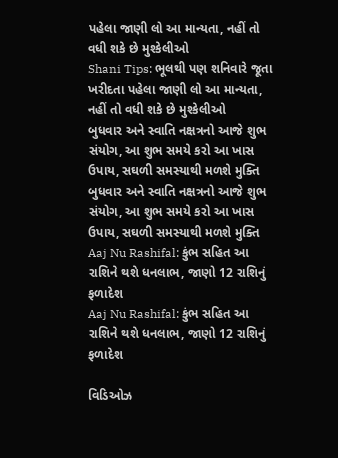પહેલા જાણી લો આ માન્યતા, નહીં તો વધી શકે છે મુશ્કેલીઓ
Shani Tips: ભૂલથી પણ શનિવારે જૂતા ખરીદતા પહેલા જાણી લો આ માન્યતા, નહીં તો વધી શકે છે મુશ્કેલીઓ
બુધવાર અને સ્વાતિ નક્ષત્રનો આજે શુભ સંયોગ, આ શુભ સમયે કરો આ ખાસ ઉપાય, સઘળી સમસ્યાથી મળશે મુક્તિ
બુધવાર અને સ્વાતિ નક્ષત્રનો આજે શુભ સંયોગ, આ શુભ સમયે કરો આ ખાસ ઉપાય, સઘળી સમસ્યાથી મળશે મુક્તિ
Aaj Nu Rashifal: કુંભ સહિત આ રાશિને થશે ધનલાભ, જાણો 12 રાશિનું ફળાદેશ
Aaj Nu Rashifal: કુંભ સહિત આ રાશિને થશે ધનલાભ, જાણો 12 રાશિનું ફળાદેશ

વિડિઓઝ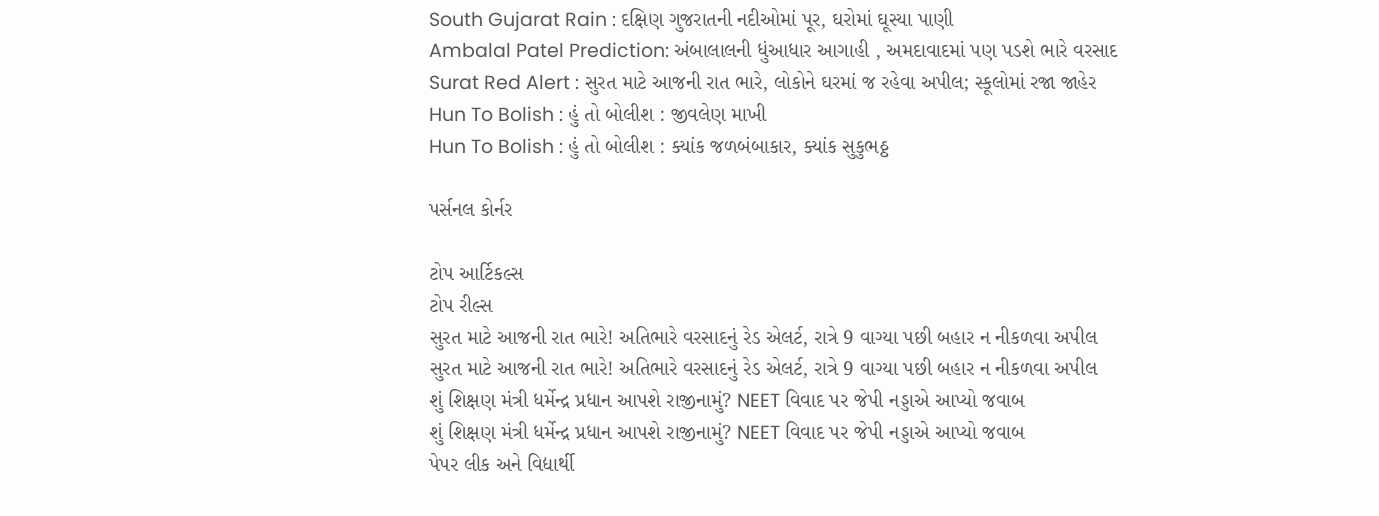South Gujarat Rain : દક્ષિણ ગુજરાતની નદીઓમાં પૂર, ઘરોમાં ઘૂસ્યા પાણી
Ambalal Patel Prediction: અંબાલાલની ધુંઆધાર આગાહી , અમદાવાદમાં પણ પડશે ભારે વરસાદ
Surat Red Alert : સુરત માટે આજની રાત ભારે, લોકોને ઘરમાં જ રહેવા અપીલ; સ્કૂલોમાં રજા જાહેર
Hun To Bolish : હું તો બોલીશ : જીવલેણ માખી
Hun To Bolish : હું તો બોલીશ : ક્યાંક જળબંબાકાર, ક્યાંક સુકુભઠ્ઠ

પર્સનલ કોર્નર

ટોપ આર્ટિકલ્સ
ટોપ રીલ્સ
સુરત માટે આજની રાત ભારે! અતિભારે વરસાદનું રેડ એલર્ટ, રાત્રે 9 વાગ્યા પછી બહાર ન નીકળવા અપીલ
સુરત માટે આજની રાત ભારે! અતિભારે વરસાદનું રેડ એલર્ટ, રાત્રે 9 વાગ્યા પછી બહાર ન નીકળવા અપીલ
શું શિક્ષણ મંત્રી ધર્મેન્દ્ર પ્રધાન આપશે રાજીનામું? NEET વિવાદ પર જેપી નડ્ડાએ આપ્યો જવાબ
શું શિક્ષણ મંત્રી ધર્મેન્દ્ર પ્રધાન આપશે રાજીનામું? NEET વિવાદ પર જેપી નડ્ડાએ આપ્યો જવાબ
પેપર લીક અને વિદ્યાર્થી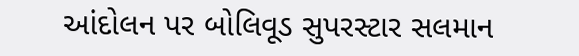આંદોલન પર બોલિવૂડ સુપરસ્ટાર સલમાન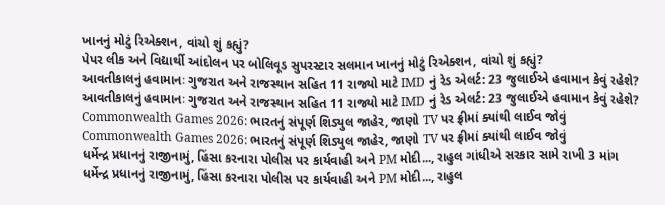ખાનનું મોટું રિએક્શન, વાંચો શું કહ્યું?
પેપર લીક અને વિદ્યાર્થી આંદોલન પર બોલિવૂડ સુપરસ્ટાર સલમાન ખાનનું મોટું રિએક્શન, વાંચો શું કહ્યું?
આવતીકાલનું હવામાનઃ ગુજરાત અને રાજસ્થાન સહિત 11 રાજ્યો માટે IMD નું રેડ એલર્ટ: 23 જુલાઈએ હવામાન કેવું રહેશે?
આવતીકાલનું હવામાનઃ ગુજરાત અને રાજસ્થાન સહિત 11 રાજ્યો માટે IMD નું રેડ એલર્ટ: 23 જુલાઈએ હવામાન કેવું રહેશે?
Commonwealth Games 2026: ભારતનું સંપૂર્ણ શિડ્યુલ જાહેર, જાણો TV પર ફ્રીમાં ક્યાંથી લાઈવ જોવું
Commonwealth Games 2026: ભારતનું સંપૂર્ણ શિડ્યુલ જાહેર, જાણો TV પર ફ્રીમાં ક્યાંથી લાઈવ જોવું
ધર્મેન્દ્ર પ્રધાનનું રાજીનામું, હિંસા કરનારા પોલીસ પર કાર્યવાહી અને PM મોદી..., રાહુલ ગાંધીએ સરકાર સામે રાખી 3 માંગ
ધર્મેન્દ્ર પ્રધાનનું રાજીનામું, હિંસા કરનારા પોલીસ પર કાર્યવાહી અને PM મોદી..., રાહુલ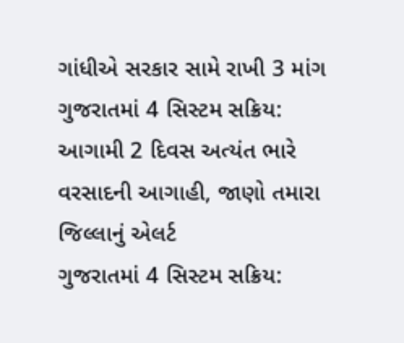ગાંધીએ સરકાર સામે રાખી 3 માંગ
ગુજરાતમાં 4 સિસ્ટમ સક્રિય: આગામી 2 દિવસ અત્યંત ભારે વરસાદની આગાહી, જાણો તમારા જિલ્લાનું એલર્ટ
ગુજરાતમાં 4 સિસ્ટમ સક્રિય: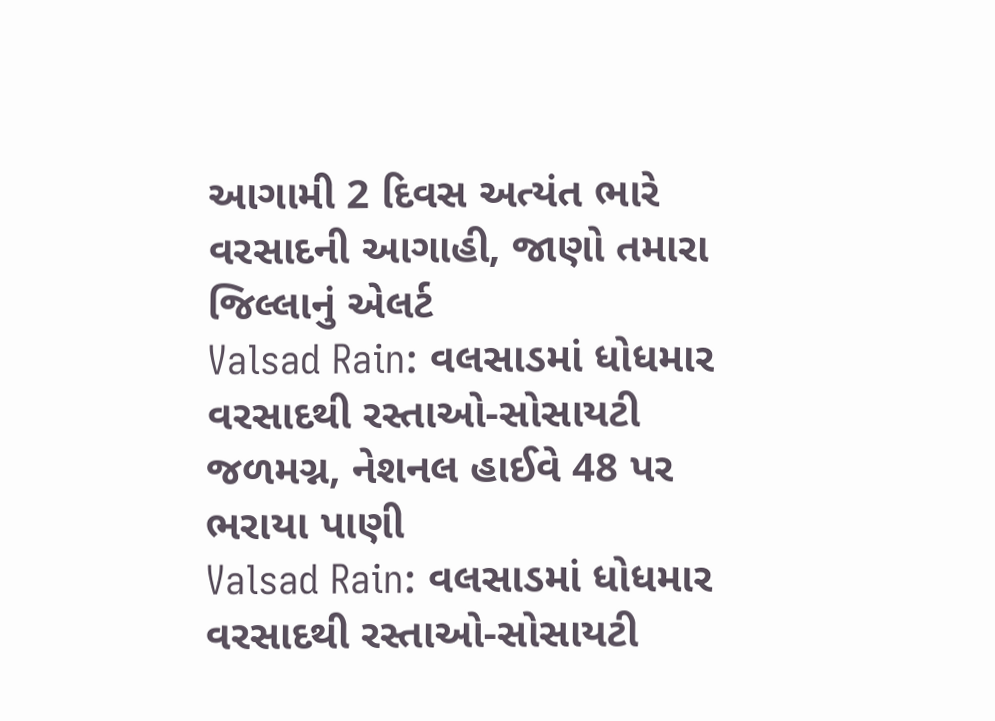આગામી 2 દિવસ અત્યંત ભારે વરસાદની આગાહી, જાણો તમારા જિલ્લાનું એલર્ટ
Valsad Rain: વલસાડમાં ધોધમાર વરસાદથી રસ્તાઓ-સોસાયટી જળમગ્ન, નેશનલ હાઈવે 48 પર ભરાયા પાણી
Valsad Rain: વલસાડમાં ધોધમાર વરસાદથી રસ્તાઓ-સોસાયટી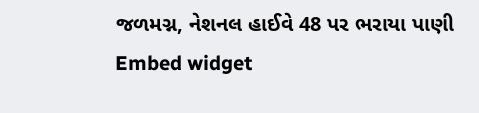જળમગ્ન, નેશનલ હાઈવે 48 પર ભરાયા પાણી
Embed widget